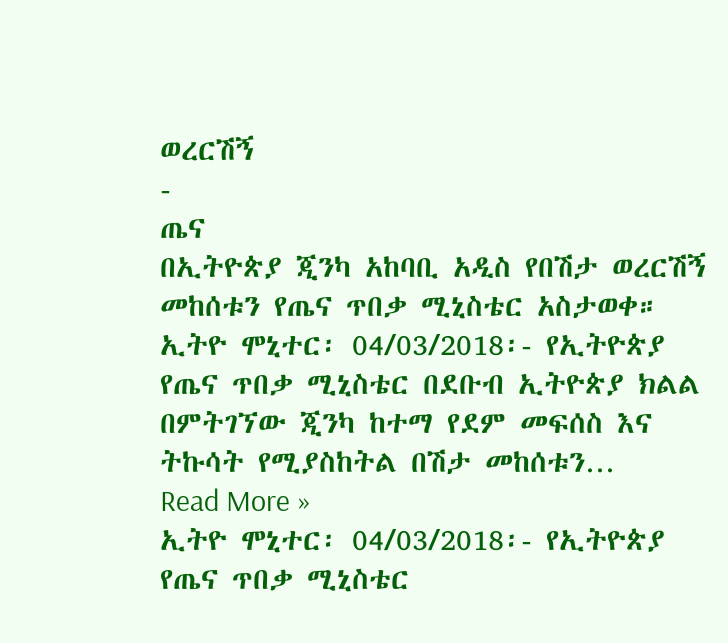ወረርሽኝ
-
ጤና
በኢትዮጵያ ጂንካ አከባቢ አዲስ የበሽታ ወረርሽኝ መከሰቱን የጤና ጥበቃ ሚኒስቴር አስታወቀ።
ኢትዮ ሞኒተር፡ 04/03/2018፡- የኢትዮጵያ የጤና ጥበቃ ሚኒስቴር በደቡብ ኢትዮጵያ ክልል በምትገኘው ጂንካ ከተማ የደም መፍሰስ እና ትኩሳት የሚያስከትል በሽታ መከሰቱን…
Read More »
ኢትዮ ሞኒተር፡ 04/03/2018፡- የኢትዮጵያ የጤና ጥበቃ ሚኒስቴር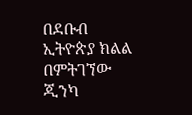በደቡብ ኢትዮጵያ ክልል በምትገኘው ጂንካ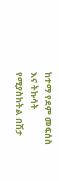ከተማ የደም መፍሰስ እና ትኩሳት የሚያስከትል በሽታ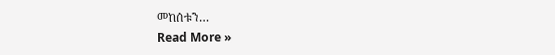መከሰቱን…
Read More »